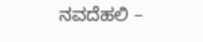ನವದೆಹಲಿ –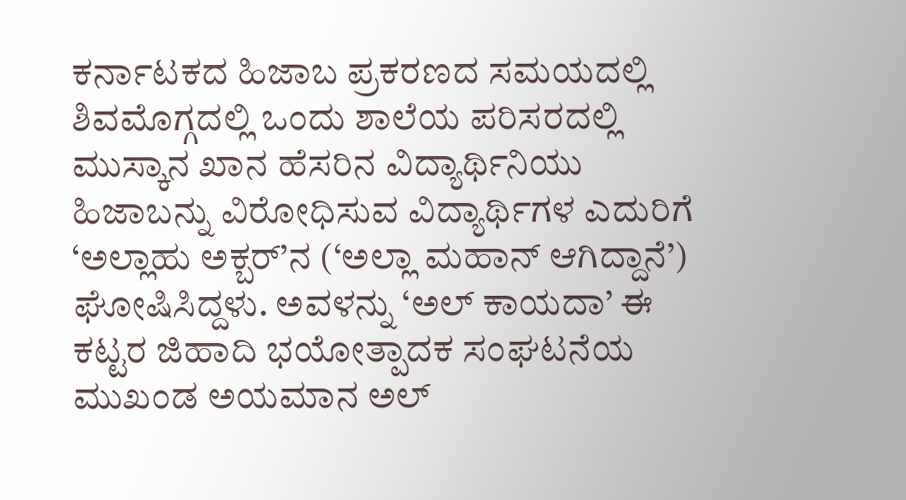ಕರ್ನಾಟಕದ ಹಿಜಾಬ ಪ್ರಕರಣದ ಸಮಯದಲ್ಲಿ ಶಿವಮೊಗ್ಗದಲ್ಲಿ ಒಂದು ಶಾಲೆಯ ಪರಿಸರದಲ್ಲಿ ಮುಸ್ಕಾನ ಖಾನ ಹೆಸರಿನ ವಿದ್ಯಾರ್ಥಿನಿಯು ಹಿಜಾಬನ್ನು ವಿರೋಧಿಸುವ ವಿದ್ಯಾರ್ಥಿಗಳ ಎದುರಿಗೆ ‘ಅಲ್ಲಾಹು ಅಕ್ಬರ್’ನ (‘ಅಲ್ಲಾ ಮಹಾನ್ ಆಗಿದ್ದಾನೆ’) ಘೋಷಿಸಿದ್ದಳು. ಅವಳನ್ನು ‘ಅಲ್ ಕಾಯದಾ’ ಈ ಕಟ್ಟರ ಜಿಹಾದಿ ಭಯೋತ್ಪಾದಕ ಸಂಘಟನೆಯ ಮುಖಂಡ ಅಯಮಾನ ಅಲ್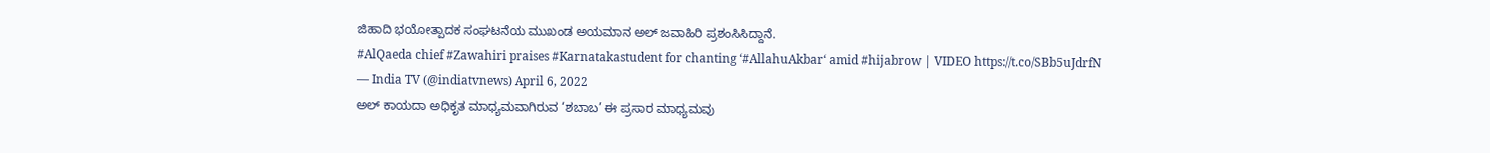ಜಿಹಾದಿ ಭಯೋತ್ಪಾದಕ ಸಂಘಟನೆಯ ಮುಖಂಡ ಅಯಮಾನ ಅಲ್ ಜವಾಹಿರಿ ಪ್ರಶಂಸಿಸಿದ್ದಾನೆ.
#AlQaeda chief #Zawahiri praises #Karnatakastudent for chanting ‘#AllahuAkbar‘ amid #hijabrow | VIDEO https://t.co/SBb5uJdrfN
— India TV (@indiatvnews) April 6, 2022
ಅಲ್ ಕಾಯದಾ ಅಧಿಕೃತ ಮಾಧ್ಯಮವಾಗಿರುವ ‘ಶಬಾಬ’ ಈ ಪ್ರಸಾರ ಮಾಧ್ಯಮವು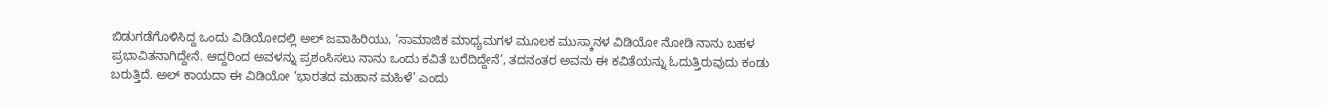ಬಿಡುಗಡೆಗೊಳಿಸಿದ್ದ ಒಂದು ವಿಡಿಯೋದಲ್ಲಿ ಅಲ್ ಜವಾಹಿರಿಯು, ‘ಸಾಮಾಜಿಕ ಮಾಧ್ಯಮಗಳ ಮೂಲಕ ಮುಸ್ಕಾನಳ ವಿಡಿಯೋ ನೋಡಿ ನಾನು ಬಹಳ ಪ್ರಭಾವಿತನಾಗಿದ್ದೇನೆ. ಆದ್ದರಿಂದ ಅವಳನ್ನು ಪ್ರಶಂಸಿಸಲು ನಾನು ಒಂದು ಕವಿತೆ ಬರೆದಿದ್ದೇನೆ’, ತದನಂತರ ಅವನು ಈ ಕವಿತೆಯನ್ನು ಓದುತ್ತಿರುವುದು ಕಂಡು ಬರುತ್ತಿದೆ. ಅಲ್ ಕಾಯದಾ ಈ ವಿಡಿಯೋ ‘ಭಾರತದ ಮಹಾನ ಮಹಿಳೆ’ ಎಂದು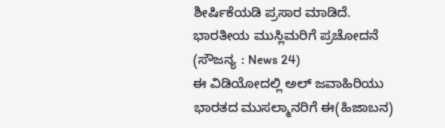ಶೀರ್ಷಿಕೆಯಡಿ ಪ್ರಸಾರ ಮಾಡಿದೆ.
ಭಾರತೀಯ ಮುಸ್ಲಿಮರಿಗೆ ಪ್ರಚೋದನೆ
(ಸೌಜನ್ಯ : News 24)
ಈ ವಿಡಿಯೋದಲ್ಲಿ ಅಲ್ ಜವಾಹಿರಿಯು ಭಾರತದ ಮುಸಲ್ಮಾನರಿಗೆ ಈ(ಹಿಜಾಬನ)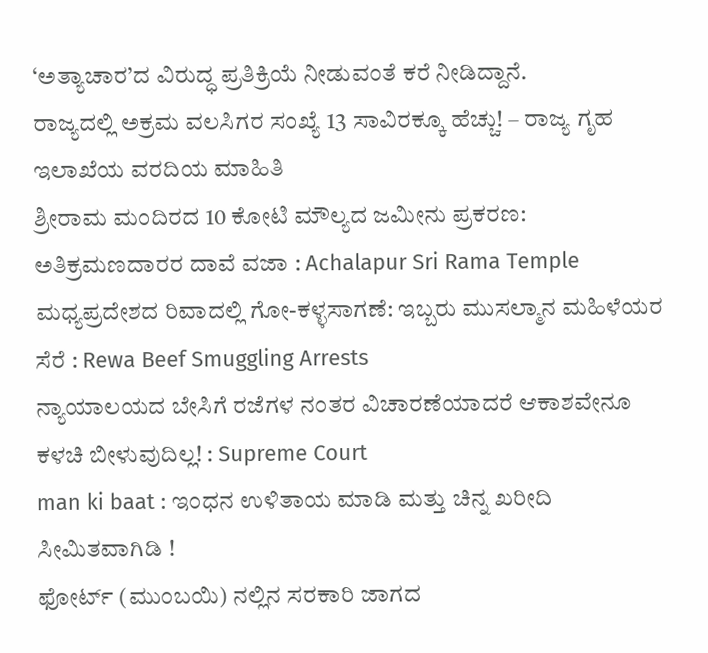‘ಅತ್ಯಾಚಾರ’ದ ವಿರುದ್ಧ ಪ್ರತಿಕ್ರಿಯೆ ನೀಡುವಂತೆ ಕರೆ ನೀಡಿದ್ದಾನೆ.
ರಾಜ್ಯದಲ್ಲಿ ಅಕ್ರಮ ವಲಸಿಗರ ಸಂಖ್ಯೆ 13 ಸಾವಿರಕ್ಕೂ ಹೆಚ್ಚು! – ರಾಜ್ಯ ಗೃಹ ಇಲಾಖೆಯ ವರದಿಯ ಮಾಹಿತಿ
ಶ್ರೀರಾಮ ಮಂದಿರದ 10 ಕೋಟಿ ಮೌಲ್ಯದ ಜಮೀನು ಪ್ರಕರಣ: ಅತಿಕ್ರಮಣದಾರರ ದಾವೆ ವಜಾ : Achalapur Sri Rama Temple
ಮಧ್ಯಪ್ರದೇಶದ ರಿವಾದಲ್ಲಿ ಗೋ-ಕಳ್ಳಸಾಗಣೆ: ಇಬ್ಬರು ಮುಸಲ್ಮಾನ ಮಹಿಳೆಯರ ಸೆರೆ : Rewa Beef Smuggling Arrests
ನ್ಯಾಯಾಲಯದ ಬೇಸಿಗೆ ರಜೆಗಳ ನಂತರ ವಿಚಾರಣೆಯಾದರೆ ಆಕಾಶವೇನೂ ಕಳಚಿ ಬೀಳುವುದಿಲ್ಲ! : Supreme Court
man ki baat : ಇಂಧನ ಉಳಿತಾಯ ಮಾಡಿ ಮತ್ತು ಚಿನ್ನ ಖರೀದಿ ಸೀಮಿತವಾಗಿಡಿ !
ಫೋರ್ಟ್ (ಮುಂಬಯಿ) ನಲ್ಲಿನ ಸರಕಾರಿ ಜಾಗದ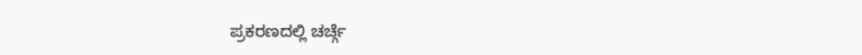ಪ್ರಕರಣದಲ್ಲಿ ಚರ್ಚ್ಗೆ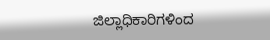ಜಿಲ್ಲಾಧಿಕಾರಿಗಳಿಂದ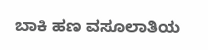ಬಾಕಿ ಹಣ ವಸೂಲಾತಿಯ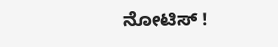ನೋಟಿಸ್ !